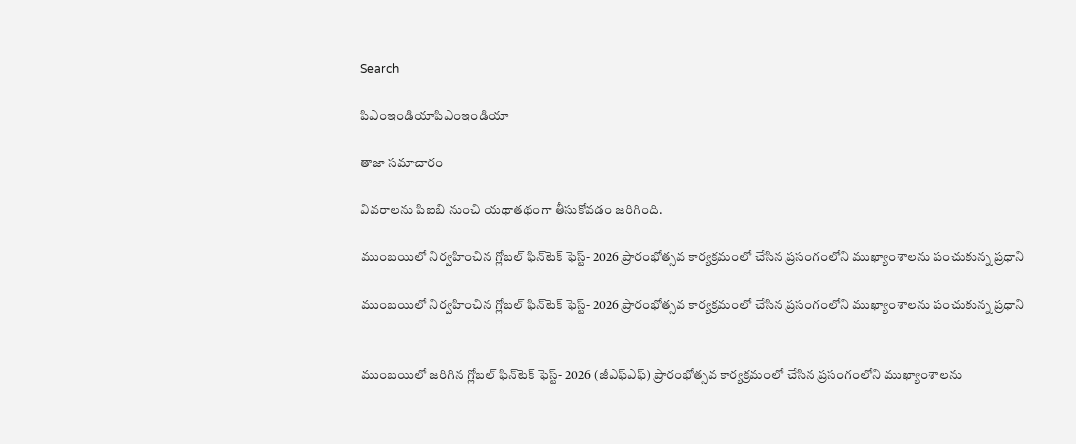Search

పిఎంఇండియాపిఎంఇండియా

తాజా స‌మాచారం

వివరాలను పిఐబి నుంచి యథాతథంగా తీసుకోవడం జరిగింది.

ముంబయిలో నిర్వహించిన గ్లోబల్ ఫిన్‌టెక్ ఫెస్ట్- 2026 ప్రారంభోత్సవ కార్యక్రమంలో చేసిన ప్రసంగంలోని ముఖ్యాంశాలను పంచుకున్న ప్రధాని

ముంబయిలో నిర్వహించిన గ్లోబల్ ఫిన్‌టెక్ ఫెస్ట్- 2026 ప్రారంభోత్సవ కార్యక్రమంలో చేసిన ప్రసంగంలోని ముఖ్యాంశాలను పంచుకున్న ప్రధాని


ముంబయిలో జరిగిన గ్లోబల్ ఫిన్‌టెక్ ఫెస్ట్- 2026 (జీఎఫ్ఎఫ్) ప్రారంభోత్సవ కార్యక్రమంలో చేసిన ప్రసంగంలోని ముఖ్యాంశాలను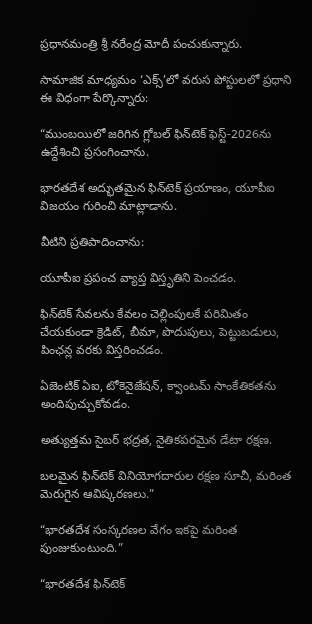ప్రధానమంత్రి శ్రీ నరేంద్ర మోదీ పంచుకున్నారు.

సామాజిక మాధ్యమం ‘ఎక్స్’లో వరుస పోస్టులలో ప్రధాని ఈ విధంగా పేర్కొన్నారు:

“ముంబయిలో జరిగిన గ్లోబల్ ఫిన్‌టెక్ ఫెస్ట్-2026ను ఉద్దేశించి ప్రసంగించాను.

భారతదేశ అద్భుతమైన ఫిన్‌టెక్ ప్రయాణం, యూపీఐ విజయం గురించి మాట్లాడాను.

వీటిని ప్రతిపాదించాను:

యూపీఐ ప్రపంచ వ్యాప్త విస్తృతిని పెంచడం.

ఫిన్‌టెక్ సేవలను కేవలం చెల్లింపులకే పరిమితం చేయకుండా క్రెడిట్, బీమా, పొదుపులు, పెట్టుబడులు, పింఛన్ల వరకు విస్తరించడం.

ఏజెంటిక్ ఏఐ, టోకెనైజేషన్, క్వాంటమ్ సాంకేతికతను అందిపుచ్చుకోవడం.

అత్యుత్తమ సైబర్ భద్రత, నైతికపరమైన డేటా రక్షణ.

బలమైన ఫిన్‌టెక్ వినియోగదారుల రక్షణ సూచీ, మరింత మెరుగైన ఆవిష్కరణలు.”

“భారతదేశ సంస్కరణల వేగం ఇకపై మరింత పుంజుకుంటుంది.”

“భారతదేశ ఫిన్‌టెక్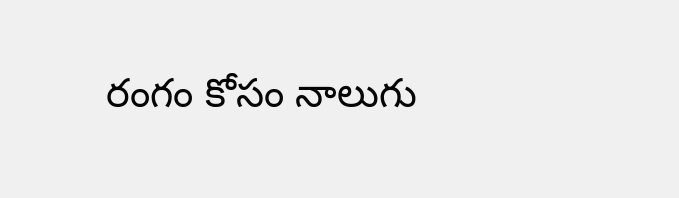రంగం కోసం నాలుగు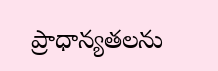ప్రాధాన్యతలను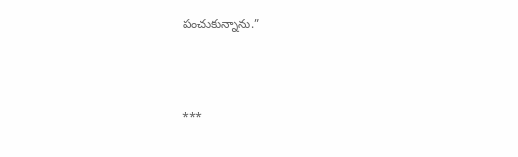పంచుకున్నాను.”



***